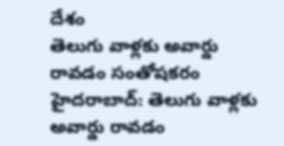దేశం
తెలుగు వాళ్లకు అవార్డు రావడం సంతోషకరం
హైదరాబాద్: తెలుగు వాళ్లకు అవార్డు రావడం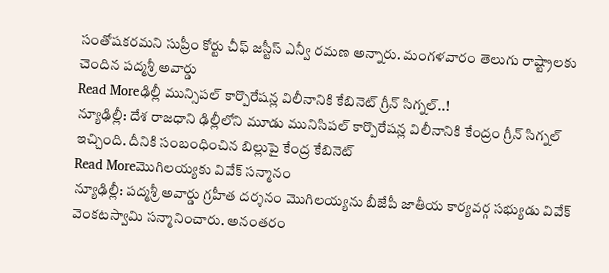సంతోషకరమని సుప్రీం కోర్టు చీఫ్ జస్టీస్ ఎన్వీ రమణ అన్నారు. మంగళవారం తెలుగు రాష్ట్రాలకు చెందిన పద్మశ్రీ అవార్డు
Read Moreఢిల్లీ మున్సిపల్ కార్పొరేషన్ల విలీనానికి కేబినెట్ గ్రీన్ సిగ్నల్..!
న్యూఢిల్లీ: దేశ రాజధాని ఢిల్లీలోని మూడు మునిసిపల్ కార్పొరేషన్ల విలీనానికి కేంద్రం గ్రీన్ సిగ్నల్ ఇచ్చింది. దీనికి సంబంధించిన బిల్లుపై కేంద్ర కేబినెట్
Read Moreమొగిలయ్యకు వివేక్ సన్మానం
న్యూఢిల్లీ: పద్మశ్రీ అవార్డు గ్రహీత దర్శనం మొగిలయ్యను బీజేపీ జాతీయ కార్యవర్గ సభ్యుడు వివేక్ వెంకటస్వామి సన్మానించారు. అనంతరం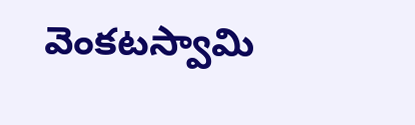వెంకటస్వామి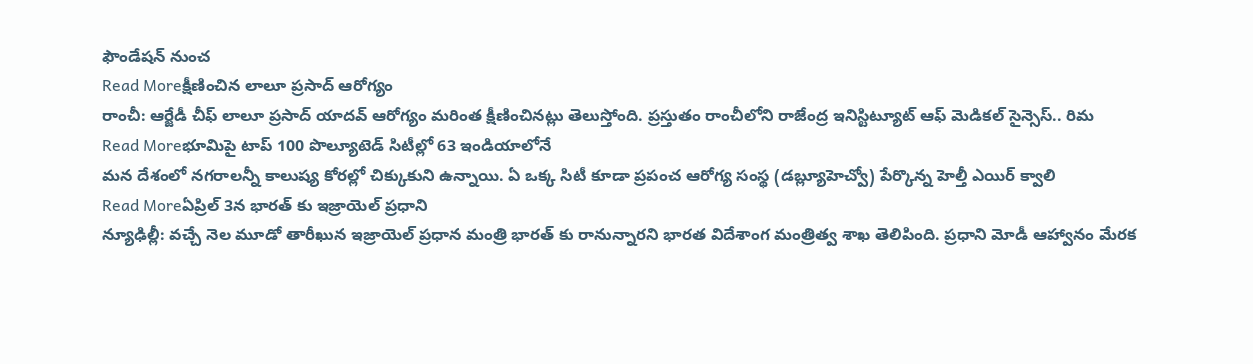ఫౌండేషన్ నుంచ
Read Moreక్షీణించిన లాలూ ప్రసాద్ ఆరోగ్యం
రాంచీ: ఆర్జేడీ చీఫ్ లాలూ ప్రసాద్ యాదవ్ ఆరోగ్యం మరింత క్షీణించినట్లు తెలుస్తోంది. ప్రస్తుతం రాంచీలోని రాజేంద్ర ఇనిస్టిట్యూట్ ఆఫ్ మెడికల్ సైన్సెస్.. రిమ
Read Moreభూమిపై టాప్ 100 పొల్యూటెడ్ సిటీల్లో 63 ఇండియాలోనే
మన దేశంలో నగరాలన్నీ కాలుష్య కోరల్లో చిక్కుకుని ఉన్నాయి. ఏ ఒక్క సిటీ కూడా ప్రపంచ ఆరోగ్య సంస్థ (డబ్ల్యూహెచ్వో) పేర్కొన్న హెల్తీ ఎయిర్ క్వాలి
Read Moreఏప్రిల్ 3న భారత్ కు ఇజ్రాయెల్ ప్రధాని
న్యూఢిల్లీ: వచ్చే నెల మూడో తారీఖున ఇజ్రాయెల్ ప్రధాన మంత్రి భారత్ కు రానున్నారని భారత విదేశాంగ మంత్రిత్వ శాఖ తెలిపింది. ప్రధాని మోడీ ఆహ్వానం మేరక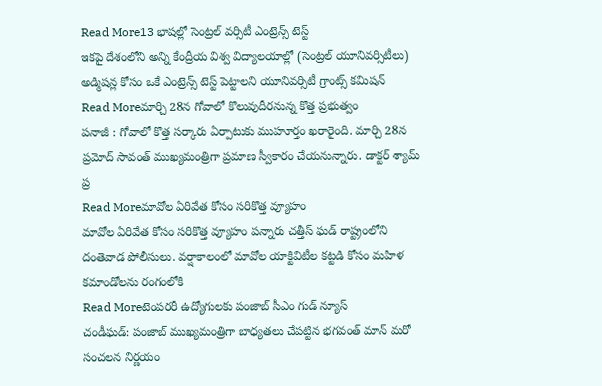Read More13 భాషల్లో సెంట్రల్ వర్సిటీ ఎంట్రెన్స్ టెస్ట్
ఇకపై దేశంలోని అన్ని కేంద్రీయ విశ్వ విద్యాలయాల్లో (సెంట్రల్ యూనివర్సిటీలు) అడ్మిషన్ల కోసం ఒకే ఎంట్రెన్స్ టెస్ట్ పెట్టాలని యూనివర్సిటీ గ్రాంట్స్ కమిషన్
Read Moreమార్చి 28న గోవాలో కొలువుదీరనున్న కొత్త ప్రభుత్వం
పనాజీ : గోవాలో కొత్త సర్కారు ఏర్పాటుకు ముహూర్తం ఖరారైంది. మార్చి 28న ప్రమోద్ సావంత్ ముఖ్యమంత్రిగా ప్రమాణ స్వీకారం చేయనున్నారు. డాక్టర్ శ్యామ్ ప్ర
Read Moreమావోల ఏరివేత కోసం సరికొత్త వ్యూహం
మావోల ఏరివేత కోసం సరికొత్త వ్యూహం పన్నారు చత్తీస్ ఘడ్ రాష్ట్రంలోని దంతెవాడ పోలీసులు. వర్షాకాలంలో మావోల యాక్టివిటీల కట్టడి కోసం మహిళ కమాండోలను రంగంలోకి
Read Moreటెంపరరీ ఉద్యోగులకు పంజాబ్ సీఎం గుడ్ న్యూస్
చండీఘడ్: పంజాబ్ ముఖ్యమంత్రిగా బాధ్యతలు చేపట్టిన భగవంత్ మాన్ మరో సంచలన నిర్ణయం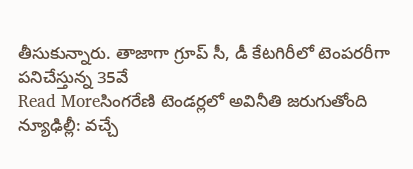తీసుకున్నారు. తాజాగా గ్రూప్ సీ, డీ కేటగిరీలో టెంపరరీగా పనిచేస్తున్న 35వే
Read Moreసింగరేణి టెండర్లలో అవినీతి జరుగుతోంది
న్యూఢిల్లీ: వచ్చే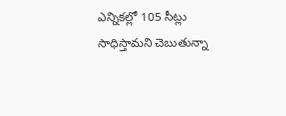ఎన్నికల్లో 105 సీట్లు సాధిస్తామని చెబుతున్నా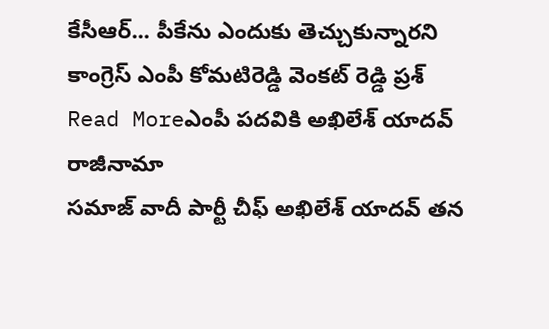కేసీఆర్... పీకేను ఎందుకు తెచ్చుకున్నారని కాంగ్రెస్ ఎంపీ కోమటిరెడ్డి వెంకట్ రెడ్డి ప్రశ్
Read Moreఎంపీ పదవికి అఖిలేశ్ యాదవ్ రాజీనామా
సమాజ్ వాదీ పార్టీ చీఫ్ అఖిలేశ్ యాదవ్ తన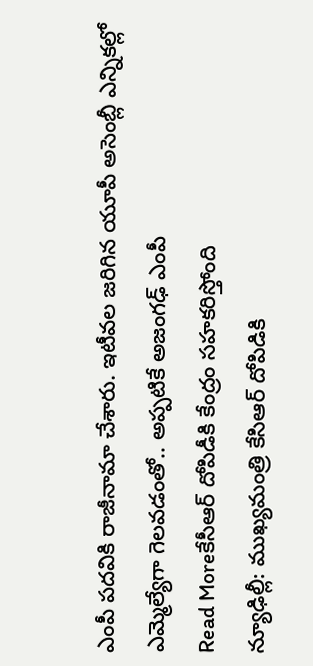ఎంపీ పదవికి రాజీనామా చేశారు. ఇటీవల జరిగిన యూపీ అసెంబ్లీ ఎన్నికల్లో ఎమ్మెల్యేగా గెలవడంతో.. అప్పటికే అజంగఢ్ ఎంపీ
Read Moreకేసీఆర్ దోపిడీకి కేంద్రం సహకరిస్తోంది
న్యూఢిల్లీ: ముఖ్యమంత్రి కేసిఆర్ దోపిడికి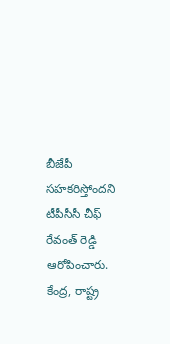బీజేపీ సహకరిస్తోందని టీపీసీసీ చీఫ్ రేవంత్ రెడ్డి ఆరోపించారు. కేంద్ర, రాష్ట్ర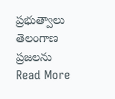ప్రభుత్వాలు తెలంగాణ ప్రజలను
Read More